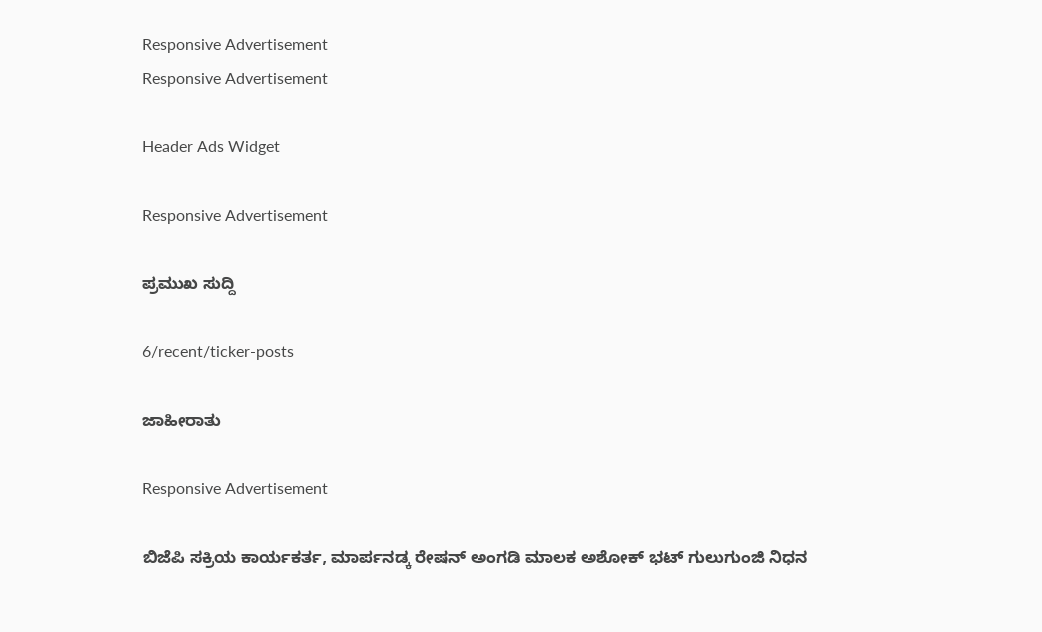Responsive Advertisement
Responsive Advertisement

Header Ads Widget

Responsive Advertisement

ಪ್ರಮುಖ ಸುದ್ದಿ

6/recent/ticker-posts

ಜಾಹೀರಾತು

Responsive Advertisement

ಬಿಜೆಪಿ ಸಕ್ರಿಯ ಕಾರ್ಯಕರ್ತ, ಮಾರ್ಪನಡ್ಕ ರೇಷನ್ ಅಂಗಡಿ ಮಾಲಕ ಅಶೋಕ್ ಭಟ್ ಗುಲುಗುಂಜಿ ನಿಧನ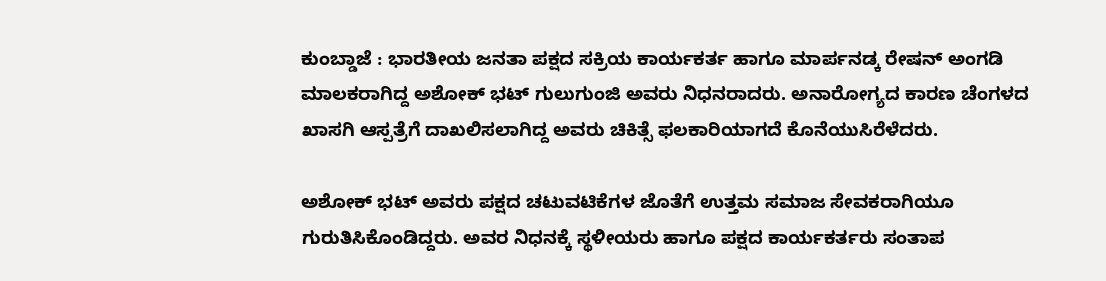ಕುಂಬ್ಡಾಜೆ : ಭಾರತೀಯ ಜನತಾ ಪಕ್ಷದ ಸಕ್ರಿಯ ಕಾರ್ಯಕರ್ತ ಹಾಗೂ ಮಾರ್ಪನಡ್ಕ ರೇಷನ್ ಅಂಗಡಿ ಮಾಲಕರಾಗಿದ್ದ ಅಶೋಕ್ ಭಟ್ ಗುಲುಗುಂಜಿ ಅವರು ನಿಧನರಾದರು. ಅನಾರೋಗ್ಯದ ಕಾರಣ ಚೆಂಗಳದ ಖಾಸಗಿ ಆಸ್ಪತ್ರೆಗೆ ದಾಖಲಿಸಲಾಗಿದ್ದ ಅವರು ಚಿಕಿತ್ಸೆ ಫಲಕಾರಿಯಾಗದೆ ಕೊನೆಯುಸಿರೆಳೆದರು.

ಅಶೋಕ್ ಭಟ್ ಅವರು ಪಕ್ಷದ ಚಟುವಟಿಕೆಗಳ ಜೊತೆಗೆ ಉತ್ತಮ ಸಮಾಜ ಸೇವಕರಾಗಿಯೂ ಗುರುತಿಸಿಕೊಂಡಿದ್ದರು. ಅವರ ನಿಧನಕ್ಕೆ ಸ್ಥಳೀಯರು ಹಾಗೂ ಪಕ್ಷದ ಕಾರ್ಯಕರ್ತರು ಸಂತಾಪ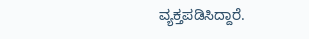ವ್ಯಕ್ತಪಡಿಸಿದ್ದಾರೆ.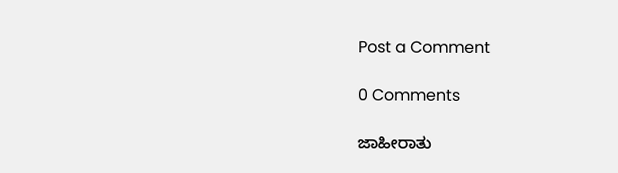Post a Comment

0 Comments

ಜಾಹೀರಾತು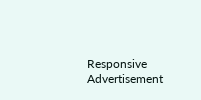Responsive Advertisement